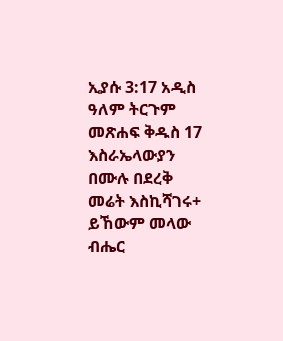ኢያሱ 3:17 አዲስ ዓለም ትርጉም መጽሐፍ ቅዱስ 17 እስራኤላውያን በሙሉ በደረቅ መሬት እስኪሻገሩ+ ይኸውም መላው ብሔር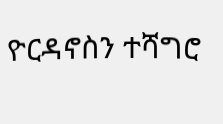ዮርዳኖስን ተሻግሮ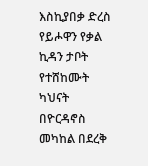እስኪያበቃ ድረስ የይሖዋን የቃል ኪዳን ታቦት የተሸከሙት ካህናት በዮርዳኖስ መካከል በደረቅ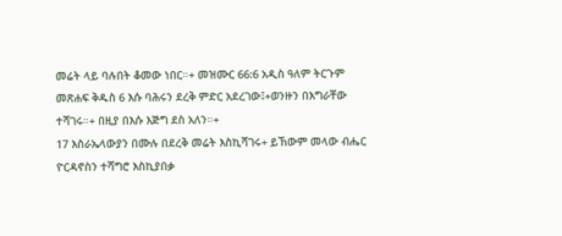መሬት ላይ ባሉበት ቆመው ነበር።+ መዝሙር 66:6 አዲስ ዓለም ትርጉም መጽሐፍ ቅዱስ 6 እሱ ባሕሩን ደረቅ ምድር አደረገው፤+ወንዙን በእግራቸው ተሻገሩ።+ በዚያ በእሱ እጅግ ደስ አለን።+
17 እስራኤላውያን በሙሉ በደረቅ መሬት እስኪሻገሩ+ ይኸውም መላው ብሔር ዮርዳኖስን ተሻግሮ እስኪያበቃ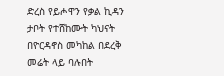ድረስ የይሖዋን የቃል ኪዳን ታቦት የተሸከሙት ካህናት በዮርዳኖስ መካከል በደረቅ መሬት ላይ ባሉበት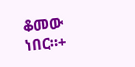ቆመው ነበር።+